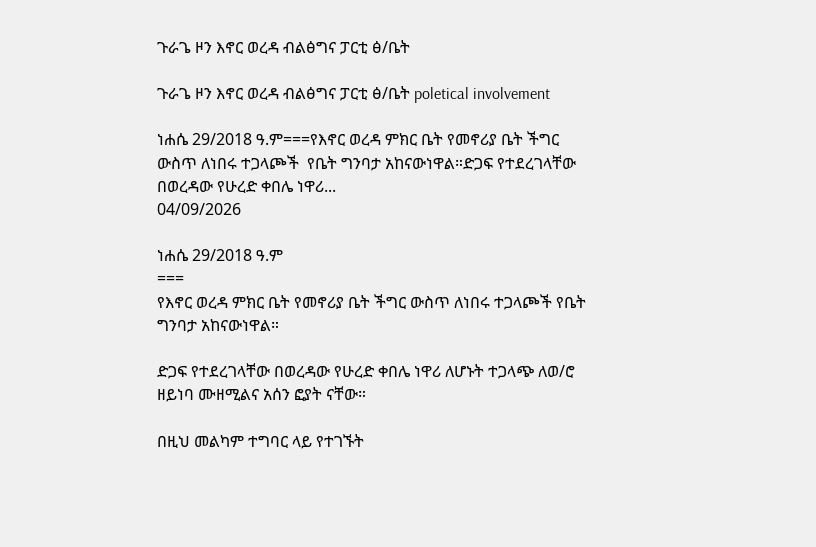ጉራጌ ዞን እኖር ወረዳ ብልፅግና ፓርቲ ፅ/ቤት

ጉራጌ ዞን እኖር ወረዳ ብልፅግና ፓርቲ ፅ/ቤት poletical involvement

ነሐሴ 29/2018 ዓ.ም===የእኖር ወረዳ ምክር ቤት የመኖሪያ ቤት ችግር ውስጥ ለነበሩ ተጋላጮች  የቤት ግንባታ አከናውነዋል።ድጋፍ የተደረገላቸው በወረዳው የሁረድ ቀበሌ ነዋሪ...
04/09/2026

ነሐሴ 29/2018 ዓ.ም
===
የእኖር ወረዳ ምክር ቤት የመኖሪያ ቤት ችግር ውስጥ ለነበሩ ተጋላጮች የቤት ግንባታ አከናውነዋል።

ድጋፍ የተደረገላቸው በወረዳው የሁረድ ቀበሌ ነዋሪ ለሆኑት ተጋላጭ ለወ/ሮ ዘይነባ ሙዘሚልና አሰን ፎያት ናቸው።

በዚህ መልካም ተግባር ላይ የተገኙት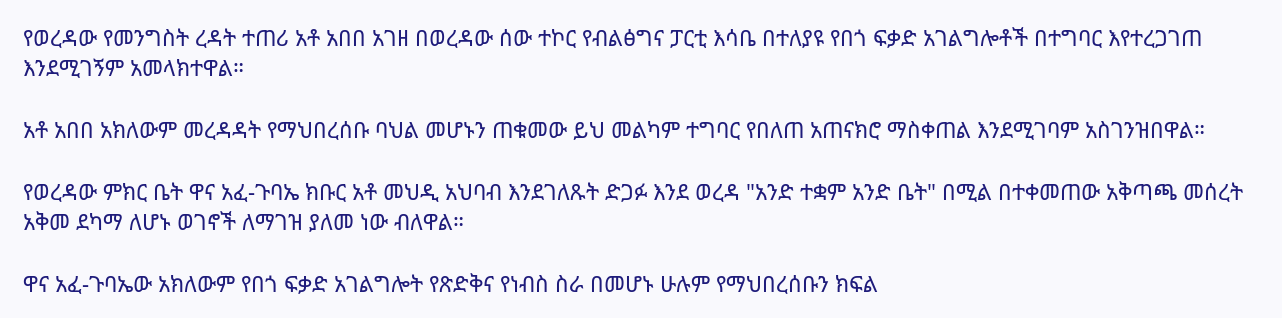የወረዳው የመንግስት ረዳት ተጠሪ አቶ አበበ አገዘ በወረዳው ሰው ተኮር የብልፅግና ፓርቲ እሳቤ በተለያዩ የበጎ ፍቃድ አገልግሎቶች በተግባር እየተረጋገጠ እንደሚገኝም አመላክተዋል።

አቶ አበበ አክለውም መረዳዳት የማህበረሰቡ ባህል መሆኑን ጠቁመው ይህ መልካም ተግባር የበለጠ አጠናክሮ ማስቀጠል እንደሚገባም አስገንዝበዋል።

የወረዳው ምክር ቤት ዋና አፈ-ጉባኤ ክቡር አቶ መህዲ አህባብ እንደገለጹት ድጋፉ እንደ ወረዳ "አንድ ተቋም አንድ ቤት" በሚል በተቀመጠው አቅጣጫ መሰረት አቅመ ደካማ ለሆኑ ወገኖች ለማገዝ ያለመ ነው ብለዋል።

ዋና አፈ-ጉባኤው አክለውም የበጎ ፍቃድ አገልግሎት የጽድቅና የነብስ ስራ በመሆኑ ሁሉም የማህበረሰቡን ክፍል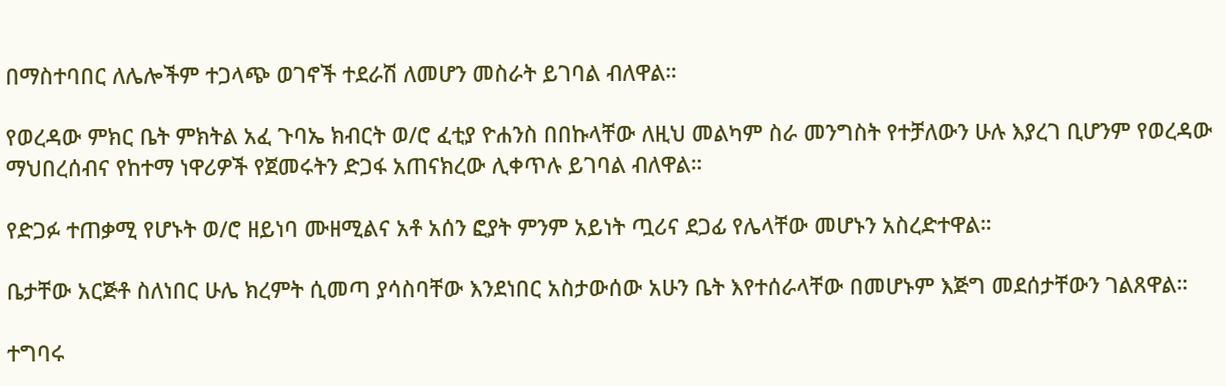በማስተባበር ለሌሎችም ተጋላጭ ወገኖች ተደራሽ ለመሆን መስራት ይገባል ብለዋል።

የወረዳው ምክር ቤት ምክትል አፈ ጉባኤ ክብርት ወ/ሮ ፈቲያ ዮሐንስ በበኩላቸው ለዚህ መልካም ስራ መንግስት የተቻለውን ሁሉ እያረገ ቢሆንም የወረዳው ማህበረሰብና የከተማ ነዋሪዎች የጀመሩትን ድጋፋ አጠናክረው ሊቀጥሉ ይገባል ብለዋል።

የድጋፉ ተጠቃሚ የሆኑት ወ/ሮ ዘይነባ ሙዘሚልና አቶ አሰን ፎያት ምንም አይነት ጧሪና ደጋፊ የሌላቸው መሆኑን አስረድተዋል።

ቤታቸው አርጅቶ ስለነበር ሁሌ ክረምት ሲመጣ ያሳስባቸው እንደነበር አስታውሰው አሁን ቤት እየተሰራላቸው በመሆኑም እጅግ መደሰታቸውን ገልጸዋል።

ተግባሩ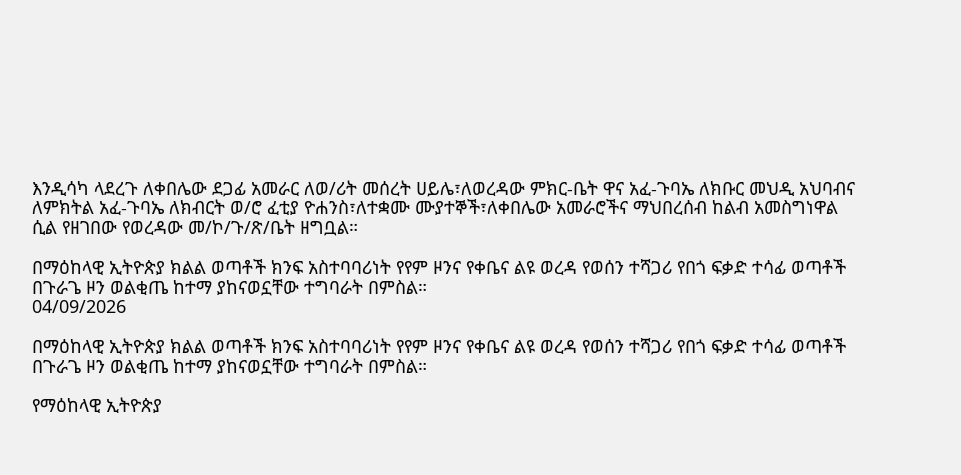እንዲሳካ ላደረጉ ለቀበሌው ደጋፊ አመራር ለወ/ሪት መሰረት ሀይሌ፣ለወረዳው ምክር-ቤት ዋና አፈ-ጉባኤ ለክቡር መህዲ አህባብና ለምክትል አፈ-ጉባኤ ለክብርት ወ/ሮ ፈቲያ ዮሐንስ፣ለተቋሙ ሙያተኞች፣ለቀበሌው አመራሮችና ማህበረሰብ ከልብ አመስግነዋል ሲል የዘገበው የወረዳው መ/ኮ/ጉ/ጽ/ቤት ዘግቧል።

በማዕከላዊ ኢትዮጵያ ክልል ወጣቶች ክንፍ አስተባባሪነት የየም ዞንና የቀቤና ልዩ ወረዳ የወሰን ተሻጋሪ የበጎ ፍቃድ ተሳፊ ወጣቶች በጉራጌ ዞን ወልቂጤ ከተማ ያከናወኗቸው ተግባራት በምስል።
04/09/2026

በማዕከላዊ ኢትዮጵያ ክልል ወጣቶች ክንፍ አስተባባሪነት የየም ዞንና የቀቤና ልዩ ወረዳ የወሰን ተሻጋሪ የበጎ ፍቃድ ተሳፊ ወጣቶች በጉራጌ ዞን ወልቂጤ ከተማ ያከናወኗቸው ተግባራት በምስል።

የማዕከላዊ ኢትዮጵያ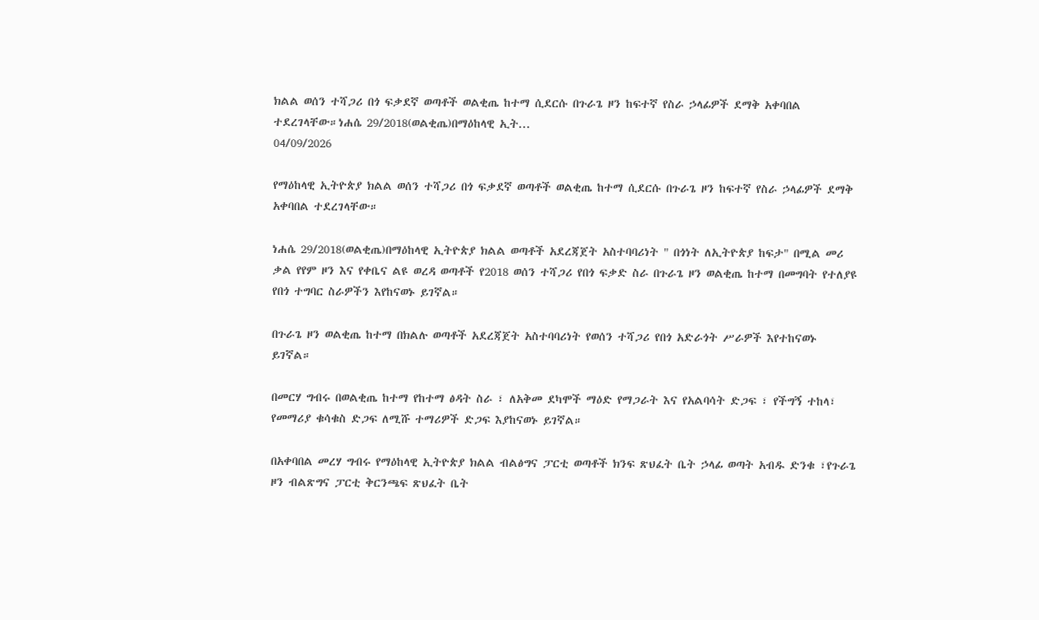ክልል ወሰን ተሻጋሪ በጎ ፍቃደኛ ወጣቶች ወልቂጤ ከተማ ሲደርሱ በጉራጌ ዞን ከፍተኛ የስራ ኃላፊዎች ደማቅ አቀባበል ተደረገላቸው።ነሐሴ 29/2018(ወልቂጤ)በማዕከላዊ ኢት...
04/09/2026

የማዕከላዊ ኢትዮጵያ ክልል ወሰን ተሻጋሪ በጎ ፍቃደኛ ወጣቶች ወልቂጤ ከተማ ሲደርሱ በጉራጌ ዞን ከፍተኛ የስራ ኃላፊዎች ደማቅ አቀባበል ተደረገላቸው።

ነሐሴ 29/2018(ወልቂጤ)በማዕከላዊ ኢትዮጵያ ክልል ወጣቶች አደረጃጀት አስተባባሪነት " በጎነት ለኢትዮጵያ ከፍታ" በሚል መሪ ቃል የየም ዞን እና የቀቤና ልዩ ወረዳ ወጣቶች የ2018 ወሰን ተሻጋሪ የበጎ ፍቃድ ስራ በጉራጌ ዞን ወልቂጤ ከተማ በመግባት የተለያዩ የበጎ ተግባር ስራዎችን እየከናወኑ ይገኛል።

በጉራጌ ዞን ወልቂጤ ከተማ በክልሉ ወጣቶች አደረጃጀት አስተባባሪነት የወሰን ተሻጋሪ የበጎ አድራጎት ሥራዎች እየተከናወኑ ይገኛል።

በመርሃ ግብሩ በወልቂጤ ከተማ የከተማ ፅዳት ስራ ፣ ለአቅመ ደካሞች ማዕድ የማጋራት እና የአልባሳት ድጋፍ ፣ የችግኝ ተከላ፣ የመማሪያ ቁሳቁስ ድጋፍ ለሚሹ ተማሪዎች ድጋፍ እያከናወኑ ይገኛል።

በአቀባበል መረሃ ግብሩ የማዕከላዊ ኢትዮጵያ ክልል ብልፅግና ፓርቲ ወጣቶች ክንፍ ጽህፈት ቤት ኃላፊ ወጣት አብዱ ድንቁ ፣የጉራጌ ዞን ብልጽግና ፓርቲ ቅርንጫፍ ጽህፈት ቤት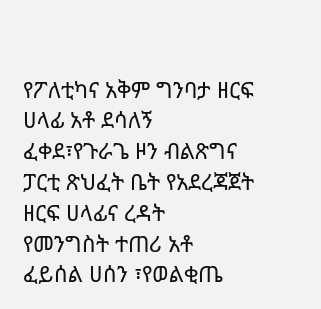የፖለቲካና አቅም ግንባታ ዘርፍ ሀላፊ አቶ ደሳለኝ ፈቀደ፣የጉራጌ ዞን ብልጽግና ፓርቲ ጽህፈት ቤት የአደረጃጀት ዘርፍ ሀላፊና ረዳት የመንግስት ተጠሪ አቶ ፈይሰል ሀሰን ፣የወልቂጤ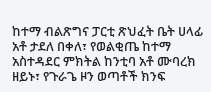ከተማ ብልጽግና ፓርቲ ጽህፈት ቤት ሀላፊ አቶ ታደለ በቀለ፣ የወልቂጤ ከተማ አስተዳደር ምክትል ከንቲባ አቶ ሙባረክ ዘይኑ፣ የጉራጌ ዞን ወጣቶች ክንፍ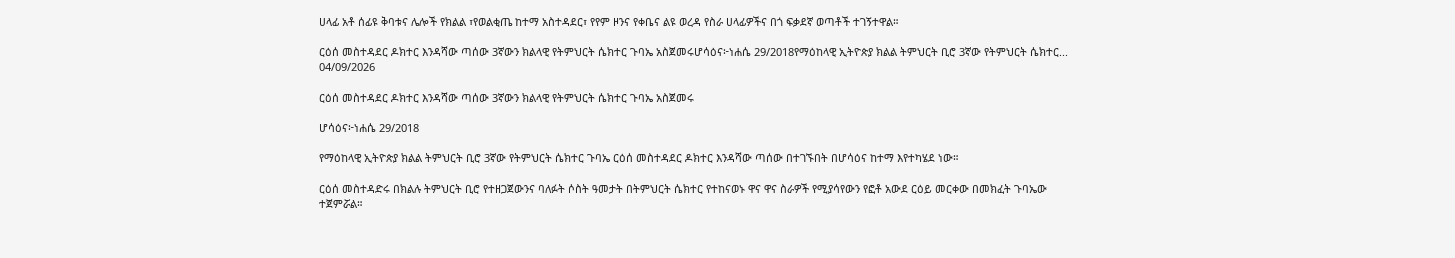ሀላፊ አቶ ሰፊዩ ቅባቱና ሌሎች የክልል ፣የወልቂጤ ከተማ አስተዳደር፣ የየም ዞንና የቀቤና ልዩ ወረዳ የስራ ሀላፊዎችና በጎ ፍቃደኛ ወጣቶች ተገኝተዋል።

ርዕሰ መስተዳደር ዶክተር እንዳሻው ጣሰው 3ኛውን ክልላዊ የትምህርት ሴክተር ጉባኤ አስጀመሩሆሳዕና፦ነሐሴ 29/2018የማዕከላዊ ኢትዮጵያ ክልል ትምህርት ቢሮ 3ኛው የትምህርት ሴክተር...
04/09/2026

ርዕሰ መስተዳደር ዶክተር እንዳሻው ጣሰው 3ኛውን ክልላዊ የትምህርት ሴክተር ጉባኤ አስጀመሩ

ሆሳዕና፦ነሐሴ 29/2018

የማዕከላዊ ኢትዮጵያ ክልል ትምህርት ቢሮ 3ኛው የትምህርት ሴክተር ጉባኤ ርዕሰ መስተዳደር ዶክተር እንዳሻው ጣሰው በተገኙበት በሆሳዕና ከተማ እየተካሄደ ነው።

ርዕሰ መስተዳድሩ በክልሉ ትምህርት ቢሮ የተዘጋጀውንና ባለፉት ሶስት ዓመታት በትምህርት ሴክተር የተከናወኑ ዋና ዋና ስራዎች የሚያሳየውን የፎቶ አውደ ርዕይ መርቀው በመክፈት ጉባኤው ተጀምሯል።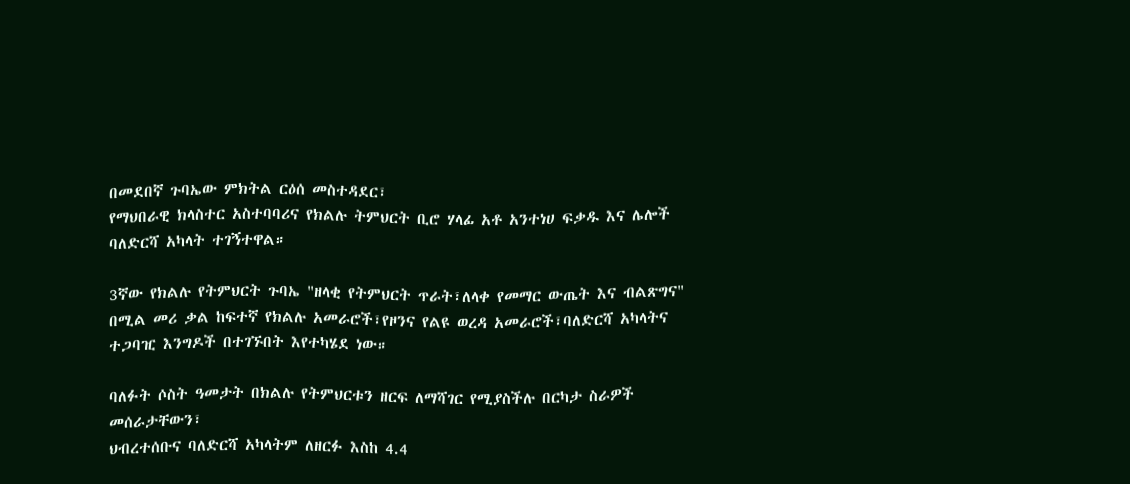በመደበኛ ጉባኤው ምክትል ርዕሰ መስተዳደር፣
የማህበራዊ ክላስተር አስተባባሪና የክልሉ ትምህርት ቢሮ ሃላፊ አቶ አንተነሀ ፍቃዱ እና ሌሎች ባለድርሻ አካላት ተገኝተዋል።

3ኛው የክልሉ የትምህርት ጉባኤ "ዘላቂ የትምህርት ጥራት፣ለላቀ የመማር ውጤት እና ብልጽግና" በሚል መሪ ቃል ከፍተኛ የክልሉ አመራሮች፣የዞንና የልዩ ወረዳ አመራሮች፣ባለድርሻ አካላትና ተጋባዢ እንግዶች በተገኙበት እየተካሄደ ነው።

ባለፉት ሶስት ዓመታት በክልሉ የትምህርቱን ዘርፍ ለማሻገር የሚያስችሉ በርካታ ስራዎች መሰራታቸውን፣
ህብረተሰቡና ባለድርሻ አካላትም ለዘርፉ እስከ 4.4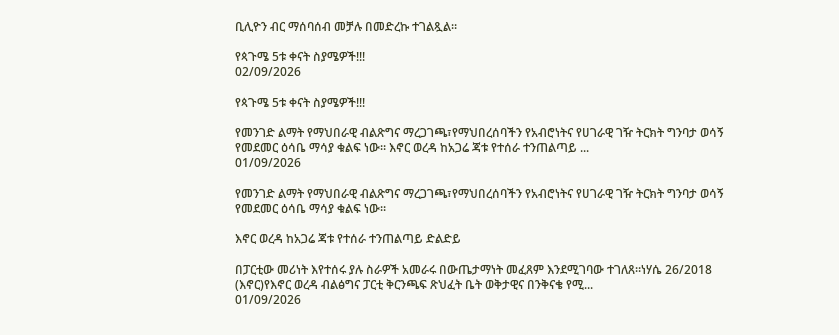ቢሊዮን ብር ማሰባሰብ መቻሉ በመድረኩ ተገልጿል።

የጳጉሜ 5ቱ ቀናት ስያሜዎች!!!
02/09/2026

የጳጉሜ 5ቱ ቀናት ስያሜዎች!!!

የመንገድ ልማት የማህበራዊ ብልጽግና ማረጋገጫ፣የማህበረሰባችን የአብሮነትና የሀገራዊ ገዥ ትርክት ግንባታ ወሳኝ የመደመር ዕሳቤ ማሳያ ቁልፍ ነው። እኖር ወረዳ ከአጋሬ ጃቱ የተሰራ ተንጠልጣይ ...
01/09/2026

የመንገድ ልማት የማህበራዊ ብልጽግና ማረጋገጫ፣የማህበረሰባችን የአብሮነትና የሀገራዊ ገዥ ትርክት ግንባታ ወሳኝ የመደመር ዕሳቤ ማሳያ ቁልፍ ነው።

እኖር ወረዳ ከአጋሬ ጃቱ የተሰራ ተንጠልጣይ ድልድይ

በፓርቲው መሪነት እየተሰሩ ያሉ ስራዎች አመራሩ በውጤታማነት መፈጸም እንደሚገባው ተገለጸ።ነሃሴ 26/2018 (እኖር)የእኖር ወረዳ ብልፅግና ፓርቲ ቅርንጫፍ ጽህፈት ቤት ወቅታዊና በንቅናቄ የሚ...
01/09/2026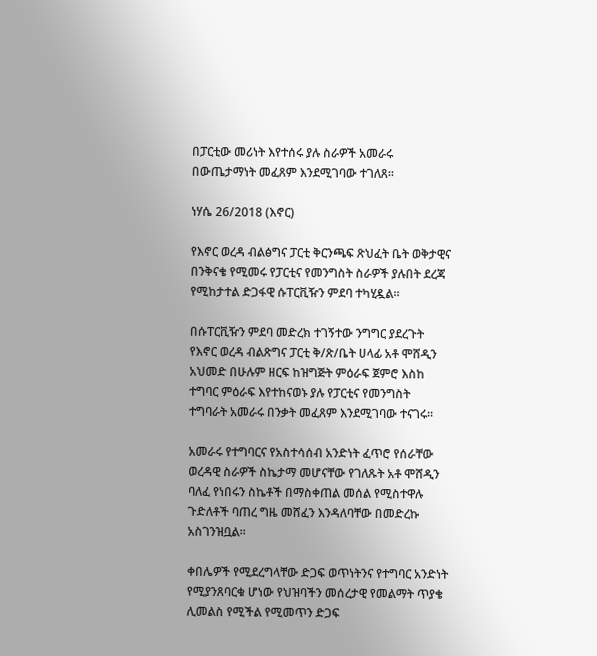በፓርቲው መሪነት እየተሰሩ ያሉ ስራዎች አመራሩ በውጤታማነት መፈጸም እንደሚገባው ተገለጸ።

ነሃሴ 26/2018 (እኖር)

የእኖር ወረዳ ብልፅግና ፓርቲ ቅርንጫፍ ጽህፈት ቤት ወቅታዊና በንቅናቄ የሚመሩ የፓርቲና የመንግስት ስራዎች ያሉበት ደረጃ የሚከታተል ድጋፋዊ ሱፐርቪዥን ምደባ ተካሂዷል።

በሱፐርቪዥን ምደባ መድረክ ተገኝተው ንግግር ያደረጉት የእኖር ወረዳ ብልጽግና ፓርቲ ቅ/ጽ/ቤት ሀላፊ አቶ ሞሸዲን አህመድ በሁሉም ዘርፍ ከዝግጅት ምዕራፍ ጀምሮ እስከ ተግባር ምዕራፍ እየተከናወኑ ያሉ የፓርቲና የመንግስት ተግባራት አመራሩ በንቃት መፈጸም እንደሚገባው ተናገሩ።

አመራሩ የተግባርና የአስተሳሰብ አንድነት ፈጥሮ የሰራቸው ወረዳዊ ስራዎች ስኬታማ መሆናቸው የገለጹት አቶ ሞሸዲን ባለፈ የነበሩን ስኬቶች በማስቀጠል መሰል የሚስተዋሉ ጉድለቶች ባጠረ ግዜ መሸፈን እንዳለባቸው በመድረኩ አስገንዝቧል።

ቀበሌዎች የሚደረግላቸው ድጋፍ ወጥነትንና የተግባር አንድነት የሚያንጸባርቁ ሆነው የህዝባችን መሰረታዊ የመልማት ጥያቄ ሊመልስ የሚችል የሚመጥን ድጋፍ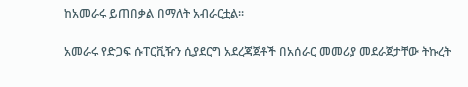ከአመራሩ ይጠበቃል በማለት አብራርቷል።

አመራሩ የድጋፍ ሱፐርቪዥን ሲያደርግ አደረጃጀቶች በአሰራር መመሪያ መደራጀታቸው ትኩረት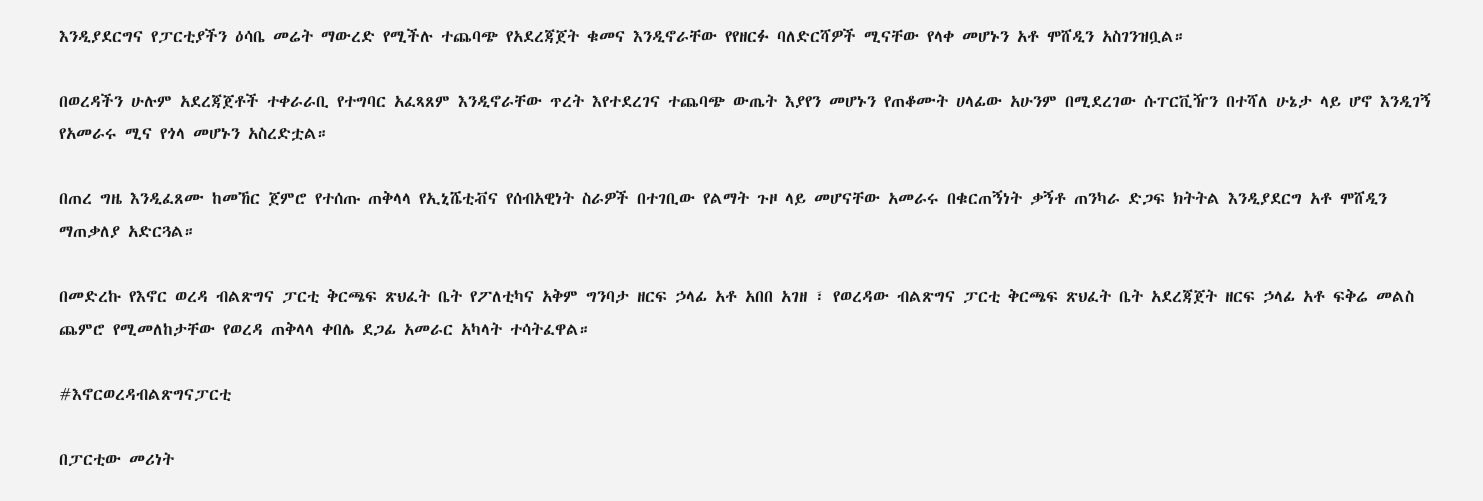እንዲያደርግና የፓርቲያችን ዕሳቤ መሬት ማውረድ የሚችሉ ተጨባጭ የአደረጃጀት ቁመና እንዲኖራቸው የየዘርፉ ባለድርሻዎች ሚናቸው የላቀ መሆኑን አቶ ሞሸዲን አስገንዝቧል።

በወረዳችን ሁሉም አደረጃጀቶች ተቀራራቢ የተግባር አፈጻጸም እንዲኖራቸው ጥረት እየተደረገና ተጨባጭ ውጤት እያየን መሆኑን የጠቆሙት ሀላፊው አሁንም በሚደረገው ሱፐርቪዥን በተሻለ ሁኔታ ላይ ሆኖ እንዲገኝ የአመራሩ ሚና የጎላ መሆኑን አስረድቷል።

በጠረ ግዜ እንዲፈጸሙ ከመኸር ጀምሮ የተሰጡ ጠቅላላ የኢኒሼቲቭና የሰብአዊነት ስራዎች በተገቢው የልማት ጉዞ ላይ መሆናቸው አመራሩ በቁርጠኝነት ቃኝቶ ጠንካራ ድጋፍ ክትትል እንዲያደርግ አቶ ሞሸዲን ማጠቃለያ አድርጓል።

በመድረኩ የእኖር ወረዳ ብልጽግና ፓርቲ ቅርጫፍ ጽህፈት ቤት የፖለቲካና አቅም ግንባታ ዘርፍ ኃላፊ አቶ አበበ አገዘ ፣ የወረዳው ብልጽግና ፓርቲ ቅርጫፍ ጽህፈት ቤት አደረጃጀት ዘርፍ ኃላፊ አቶ ፍቅሬ መልስ ጨምሮ የሚመለከታቸው የወረዳ ጠቅላላ ቀበሌ ደጋፊ አመራር አካላት ተሳትፈዋል።

#እኖርወረዳብልጽግናፓርቲ

በፓርቲው መሪነት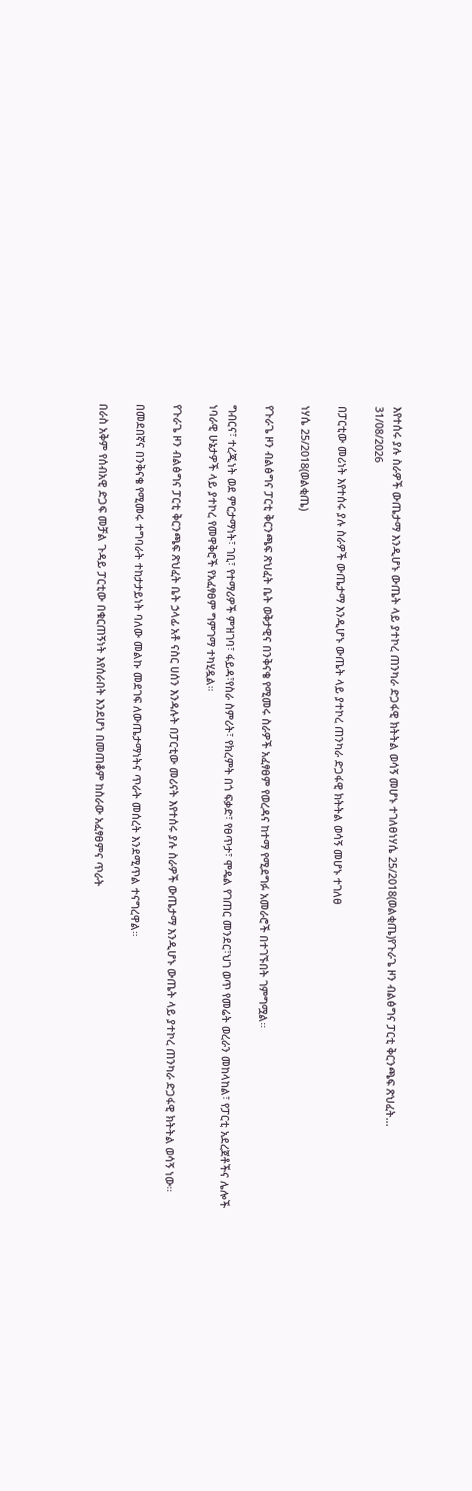እየተሰሩ ያሉ ስራዎች ውጤታማ እንዲሆኑ ውጤት ላይ ያተኮረ ጠንካራ ድጋፋዊ ክትትል ወሳኝ መሆኑ ተገለፀነሃሴ 25/2018(ወልቂጤ)የጉራጌ ዞን ብልፅግና ፓርቲ ቅርንጫፍ ጽህፈት...
31/08/2026

በፓርቲው መሪነት እየተሰሩ ያሉ ስራዎች ውጤታማ እንዲሆኑ ውጤት ላይ ያተኮረ ጠንካራ ድጋፋዊ ክትትል ወሳኝ መሆኑ ተገለፀ

ነሃሴ 25/2018(ወልቂጤ)

የጉራጌ ዞን ብልፅግና ፓርቲ ቅርንጫፍ ጽህፈት ቤት ወቅታዊና በንቅናቄ የሚመሩ ስራዎች አፈፃፀም የወረዳና ከተማ የሚደግፉ አመራሮች በተገኙበት ገምግሟል።

ግብርና፣ ተረጂነት ወደ ምርታማነት፣ ገቢ፣ የተማሪዎች ምዝገባ፣ ፋይዳ፣የስራ ስምሪት፣ የክረምት በጎ ፍቃድ፣ የፀጥታ፣ ሞዴል የገጠር መንደር፣ህገ ወጥ የመሬት ወረራን መከላከል፣ የፓርቲ አደረጀቶችና ሌሎች ነባራዊ ሁኔታዎች ላይ ያተኮረ የመዋቅሮች የአፈፃፀም ግምገማ ተካሂዷል።

የጉራጌ ዞን ብልፅግና ፓርቲ ቅርንጫፍ ጽህፈት ቤት ኃላፊ አቶ ናስር ሀሰን እንዳሉት በፓርቲው መሪናት እየተሰሩ ያሉ ስራዎች ውጤታማ እንዲሆኑ ውጤት ላይ ያተኮረ ጠንካራ ድጋፋዊ ክትትል ወሳኝ ነው።

በመደበኛና በንቅናቄ የሚመሩ ተግባራት ተከታታይነት ባለው መልኩ መደገፍ ለውጤታማነትና ጥራት መሰረት እንደሚጥል ተናግረዋል።

በራስ አቅም የሰብአዊ ድጋፍ መቻል ጉዳይ ፓርቲው በቁርጠኝነት እየሰራበት እንደሆነ በመጠቆም ከስራው አፈፃፀምና ጥራት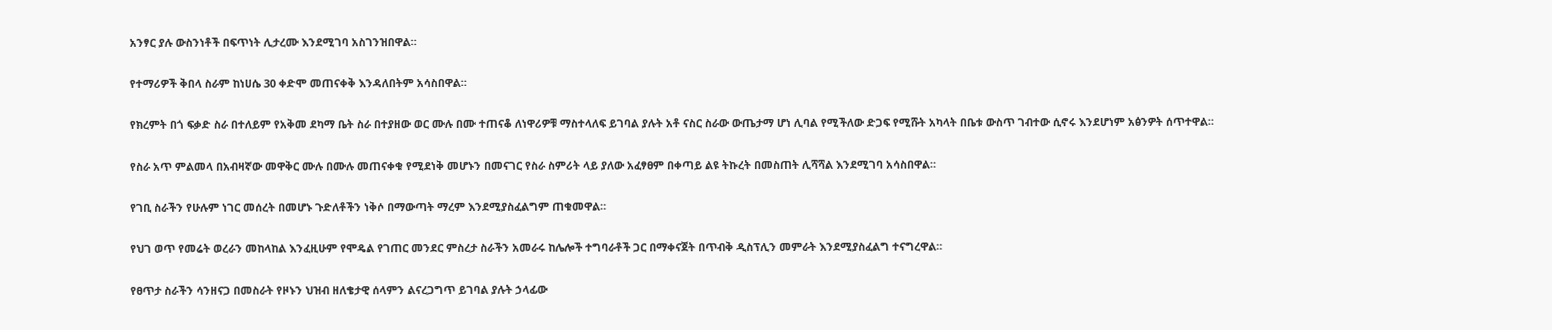አንፃር ያሉ ውስንነቶች በፍጥነት ሊታረሙ እንደሚገባ አስገንዝበዋል።

የተማሪዎች ቅበላ ስራም ከነሀሴ 30 ቀድሞ መጠናቀቅ እንዳለበትም አሳስበዋል።

የክረምት በጎ ፍቃድ ስራ በተለይም የአቅመ ደካማ ቤት ስራ በተያዘው ወር ሙሉ በሙ ተጠናቆ ለነዋሪዎቹ ማስተላለፍ ይገባል ያሉት አቶ ናስር ስራው ውጤታማ ሆነ ሊባል የሚችለው ድጋፍ የሚሹት አካላት በቤቱ ውስጥ ገብተው ሲኖሩ እንደሆነም አፅንዎት ሰጥተዋል።

የስራ አጥ ምልመላ በአብዛኛው መዋቅር ሙሉ በሙሉ መጠናቀቁ የሚደነቅ መሆኑን በመናገር የስራ ስምሪት ላይ ያለው አፈፃፀም በቀጣይ ልዩ ትኩረት በመስጠት ሊሻሻል እንደሚገባ አሳስበዋል።

የገቢ ስራችን የሁሉም ነገር መሰረት በመሆኑ ጉድለቶችን ነቅሶ በማውጣት ማረም እንደሚያስፈልግም ጠቁመዋል።

የህገ ወጥ የመሬት ወረራን መከላከል እንፈዚሁም የሞዴል የገጠር መንደር ምስረታ ስራችን አመራሩ ከሌሎች ተግባራቶች ጋር በማቀናጀት በጥብቅ ዲስፕሊን መምራት እንደሚያስፈልግ ተናግረዋል።

የፀጥታ ስራችን ሳንዘናጋ በመስራት የዞኑን ህዝብ ዘለቄታዊ ሰላምን ልናረጋግጥ ይገባል ያሉት ኃላፊው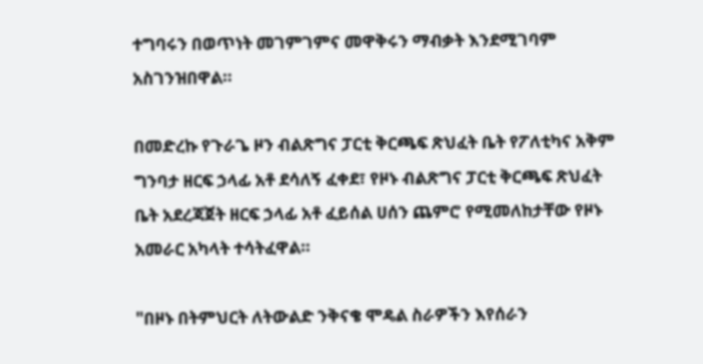ተግባሩን በወጥነት መገምገምና መዋቅሩን ማብቃት እንደሚገባም አስገንዝበዋል።

በመድረኩ የጉራጌ ዞን ብልጽግና ፓርቲ ቅርጫፍ ጽህፈት ቤት የፖለቲካና አቅም ግንባታ ዘርፍ ኃላፊ አቶ ደሳለኝ ፈቀደ፣ የዞኑ ብልጽግና ፓርቲ ቅርጫፍ ጽህፈት ቤት አደረጃጀት ዘርፍ ኃላፊ አቶ ፈይሰል ሀሰን ጨምሮ የሚመለከታቸው የዞኑ አመራር አካላት ተሳትፈዋል።

"በዞኑ በትምህርት ለትውልድ ንቅናቄ ሞዴል ስራዎችን እየሰራን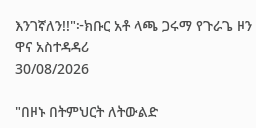እንገኛለን!!"፦ክቡር አቶ ላጫ ጋሩማ የጉራጌ ዞን ዋና አስተዳዳሪ
30/08/2026

"በዞኑ በትምህርት ለትውልድ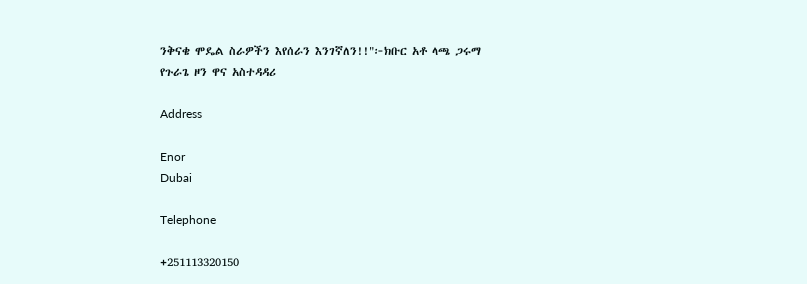ንቅናቄ ሞዴል ስራዎችን እየሰራን እንገኛለን!!"፦ክቡር አቶ ላጫ ጋሩማ
የጉራጌ ዞን ዋና አስተዳዳሪ

Address

Enor
Dubai

Telephone

+251113320150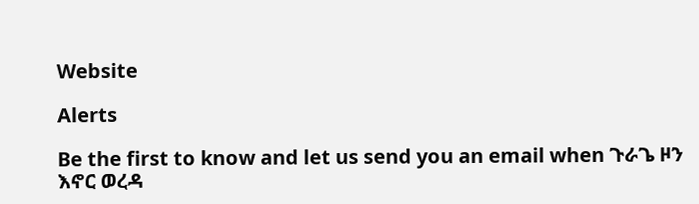Website

Alerts

Be the first to know and let us send you an email when ጉራጌ ዞን እኖር ወረዳ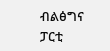ብልፅግና ፓርቲ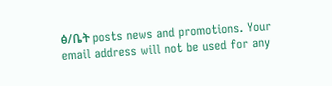ፅ/ቤት posts news and promotions. Your email address will not be used for any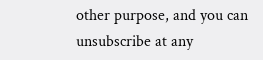other purpose, and you can unsubscribe at any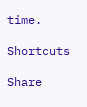time.

Shortcuts

Share